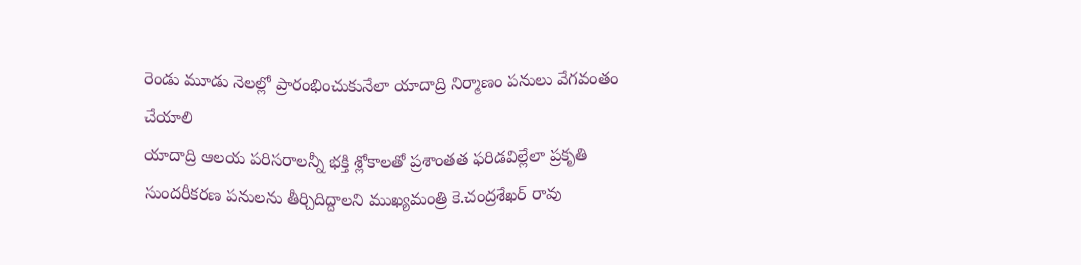రెండు మూడు నెలల్లో ప్రారంభించుకునేలా యాదాద్రి నిర్మాణం పనులు వేగవంతం చేయాలి
యాదాద్రి ఆలయ పరిసరాలన్నీ భక్తి శ్లోకాలతో ప్రశాంతత ఫరిడవిల్లేలా ప్రకృతి సుందరీకరణ పనులను తీర్చిదిద్దాలని ముఖ్యమంత్రి కె.చంద్రశేఖర్ రావు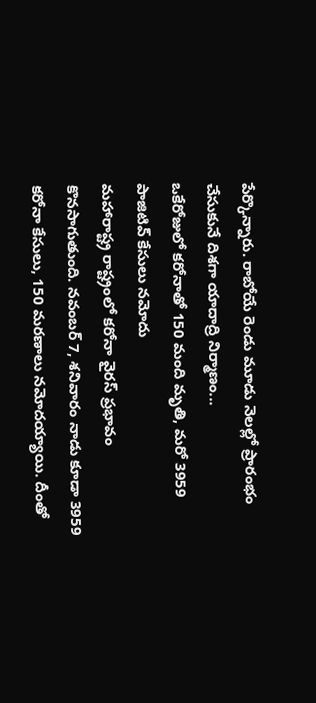పేర్కొన్నారు. రాబోయే రెండు మూడు నెలల్లో ప్రారంభం చేసుకునే దిశగా యాదాద్రి నిర్మాణం...
ఒకేరోజులో కరోనాతో 150 మంది మృతి, మరో 3959 పాజిటివ్ కేసులు నమోదు
మహారాష్ట్ర రాష్ట్రంలో కరోనా వైరస్ ప్రభావం కొనసాగుతుంది. నవంబర్ 7, శనివారం నాడు కూడా 3959 కరోనా కేసులు, 150 మరణాలు నమోదయ్యాయి. దీంతో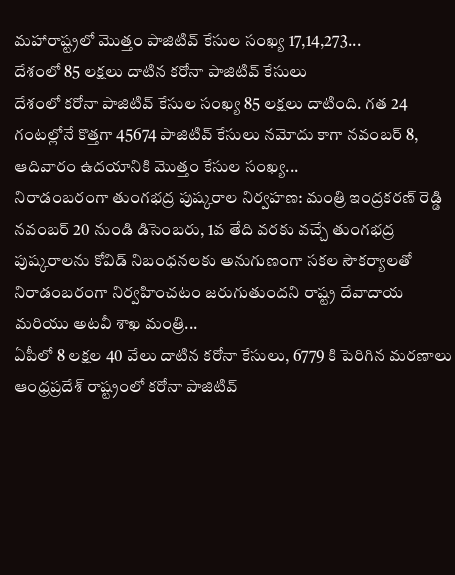మహారాష్ట్రలో మొత్తం పాజిటివ్ కేసుల సంఖ్య 17,14,273...
దేశంలో 85 లక్షలు దాటిన కరోనా పాజిటివ్ కేసులు
దేశంలో కరోనా పాజిటివ్ కేసుల సంఖ్య 85 లక్షలు దాటింది. గత 24 గంటల్లోనే కొత్తగా 45674 పాజిటివ్ కేసులు నమోదు కాగా నవంబర్ 8, ఆదివారం ఉదయానికి మొత్తం కేసుల సంఖ్య...
నిరాడంబరంగా తుంగభద్ర పుష్కరాల నిర్వహణ: మంత్రి ఇంద్రకరణ్ రెడ్డి
నవంబర్ 20 నుండి డిసెంబరు, 1వ తేది వరకు వచ్చే తుంగభద్ర పుష్కరాలను కోవిడ్ నిబంధనలకు అనుగుణంగా సకల సౌకర్యాలతో నిరాడంబరంగా నిర్వహించటం జరుగుతుందని రాష్ట్ర దేవాదాయ మరియు అటవీ శాఖ మంత్రి...
ఏపీలో 8 లక్షల 40 వేలు దాటిన కరోనా కేసులు, 6779 కి పెరిగిన మరణాలు
ఆంధ్రప్రదేశ్ రాష్ట్రంలో కరోనా పాజిటివ్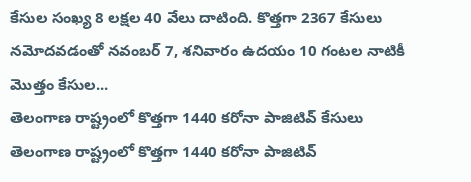కేసుల సంఖ్య 8 లక్షల 40 వేలు దాటింది. కొత్తగా 2367 కేసులు నమోదవడంతో నవంబర్ 7, శనివారం ఉదయం 10 గంటల నాటికీ మొత్తం కేసుల...
తెలంగాణ రాష్ట్రంలో కొత్తగా 1440 కరోనా పాజిటివ్ కేసులు
తెలంగాణ రాష్ట్రంలో కొత్తగా 1440 కరోనా పాజిటివ్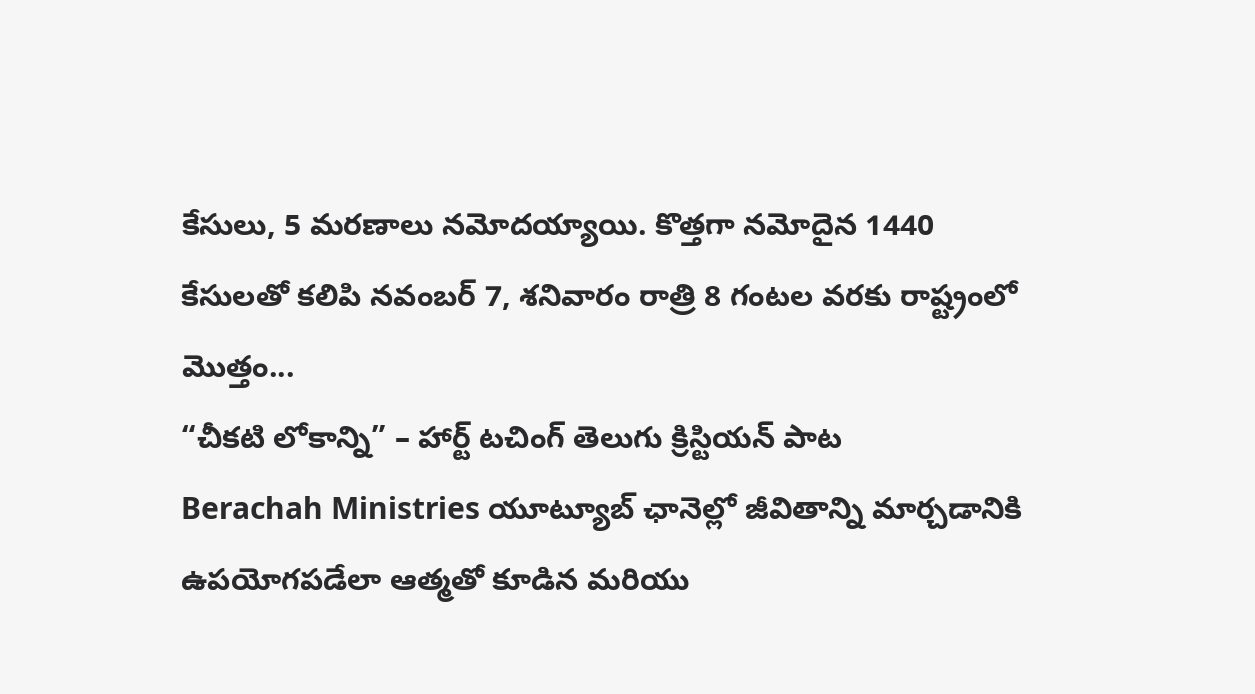కేసులు, 5 మరణాలు నమోదయ్యాయి. కొత్తగా నమోదైన 1440 కేసులతో కలిపి నవంబర్ 7, శనివారం రాత్రి 8 గంటల వరకు రాష్ట్రంలో మొత్తం...
“చీకటి లోకాన్ని” – హార్ట్ టచింగ్ తెలుగు క్రిస్టియన్ పాట
Berachah Ministries యూట్యూబ్ ఛానెల్లో జీవితాన్ని మార్చడానికి ఉపయోగపడేలా ఆత్మతో కూడిన మరియు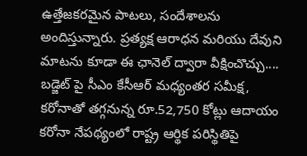ఉత్తేజకరమైన పాటలు, సందేశాలను అందిస్తున్నారు. ప్రత్యక్ష ఆరాధన మరియు దేవుని మాటను కూడా ఈ ఛానెల్ ద్వారా వీక్షించొచ్చు....
బడ్జెట్ పై సీఎం కేసీఆర్ మధ్యంతర సమీక్ష, కరోనాతో తగ్గనున్న రూ.52,750 కోట్లు ఆదాయం
కరోనా నేపథ్యంలో రాష్ట్ర ఆర్థిక పరిస్థితిపై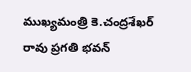ముఖ్యమంత్రి కె.చంద్రశేఖర్ రావు ప్రగతి భవన్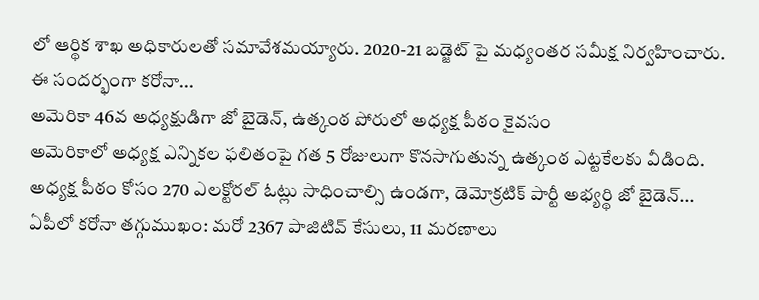లో ఆర్థిక శాఖ అధికారులతో సమావేశమయ్యారు. 2020-21 బడ్జెట్ పై మధ్యంతర సమీక్ష నిర్వహించారు. ఈ సందర్భంగా కరోనా...
అమెరికా 46వ అధ్యక్షుడిగా జో బైడెన్, ఉత్కంఠ పోరులో అధ్యక్ష పీఠం కైవసం
అమెరికాలో అధ్యక్ష ఎన్నికల ఫలితంపై గత 5 రోజులుగా కొనసాగుతున్న ఉత్కంఠ ఎట్టకేలకు వీడింది. అధ్యక్ష పీఠం కోసం 270 ఎలక్టోరల్ ఓట్లు సాధించాల్సి ఉండగా, డెమోక్రటిక్ పార్టీ అభ్యర్థి జో బైడెన్...
ఏపీలో కరోనా తగ్గుముఖం: మరో 2367 పాజిటివ్ కేసులు, 11 మరణాలు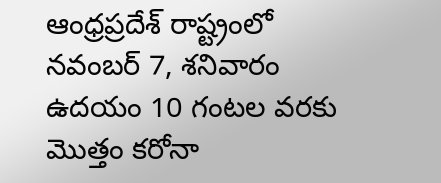ఆంధ్రప్రదేశ్ రాష్ట్రంలో నవంబర్ 7, శనివారం ఉదయం 10 గంటల వరకు మొత్తం కరోనా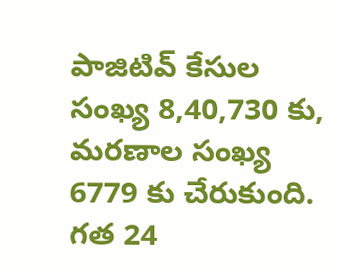పాజిటివ్ కేసుల సంఖ్య 8,40,730 కు, మరణాల సంఖ్య 6779 కు చేరుకుంది. గత 24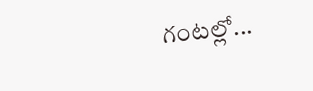గంటల్లో...